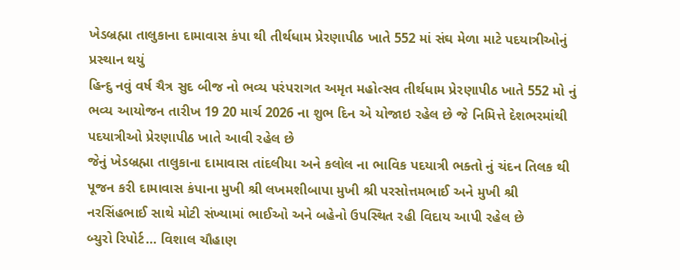ખેડબ્રહ્મા તાલુકાના દામાવાસ કંપા થી તીર્થધામ પ્રેરણાપીઠ ખાતે 552 માં સંઘ મેળા માટે પદયાત્રીઓનું પ્રસ્થાન થયું
હિન્દુ નવું વર્ષ ચૈત્ર સુદ બીજ નો ભવ્ય પરંપરાગત અમૃત મહોત્સવ તીર્થધામ પ્રેરણાપીઠ ખાતે 552 મો નું ભવ્ય આયોજન તારીખ 19 20 માર્ચ 2026 ના શુભ દિન એ યોજાઇ રહેલ છે જે નિમિત્તે દેશભરમાંથી પદયાત્રીઓ પ્રેરણાપીઠ ખાતે આવી રહેલ છે
જેનું ખેડબ્રહ્મા તાલુકાના દામાવાસ તાંદલીયા અને કલોલ ના ભાવિક પદયાત્રી ભક્તો નું ચંદન તિલક થી પૂજન કરી દામાવાસ કંપાના મુખી શ્રી લખમશીબાપા મુખી શ્રી પરસોત્તમભાઈ અને મુખી શ્રી નરસિંહભાઈ સાથે મોટી સંખ્યામાં ભાઈઓ અને બહેનો ઉપસ્થિત રહી વિદાય આપી રહેલ છે
બ્યુરો રિપોર્ટ… વિશાલ ચૌહાણ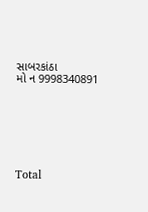સાબરકાંઠા
મો ન 9998340891







Total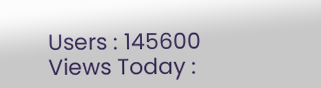Users : 145600
Views Today :